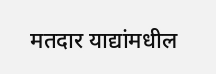मतदार याद्यांमधील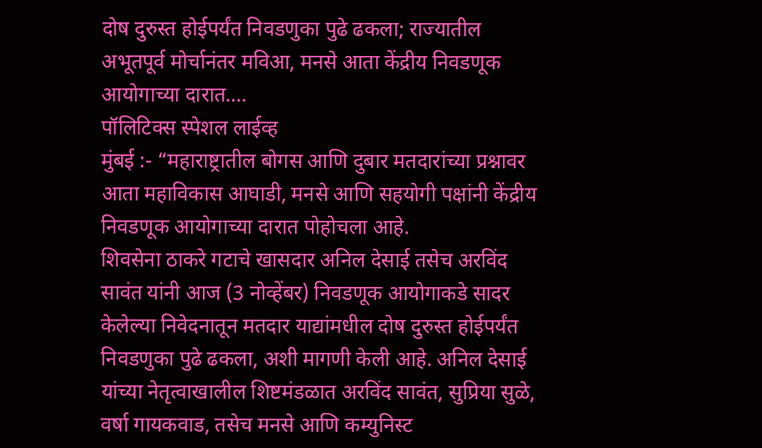दोष दुरुस्त होईपर्यंत निवडणुका पुढे ढकला; राज्यातील अभूतपूर्व मोर्चानंतर मविआ, मनसे आता केंद्रीय निवडणूक आयोगाच्या दारात….
पॉलिटिक्स स्पेशल लाईव्ह
मुंबई :- “महाराष्ट्रातील बोगस आणि दुबार मतदारांच्या प्रश्नावर आता महाविकास आघाडी, मनसे आणि सहयोगी पक्षांनी केंद्रीय निवडणूक आयोगाच्या दारात पोहोचला आहे.
शिवसेना ठाकरे गटाचे खासदार अनिल देसाई तसेच अरविंद सावंत यांनी आज (3 नोव्हेंबर) निवडणूक आयोगाकडे सादर केलेल्या निवेदनातून मतदार याद्यांमधील दोष दुरुस्त होईपर्यंत निवडणुका पुढे ढकला, अशी मागणी केली आहे. अनिल देसाई यांच्या नेतृत्वाखालील शिष्टमंडळात अरविंद सावंत, सुप्रिया सुळे, वर्षा गायकवाड, तसेच मनसे आणि कम्युनिस्ट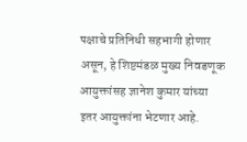पक्षाचे प्रतिनिधी सहभागी होणार असून, हे शिष्टमंडळ मुख्य निवडणूक आयुक्तांसह ज्ञानेश कुमार यांच्या इतर आयुक्तांना भेटणार आहे.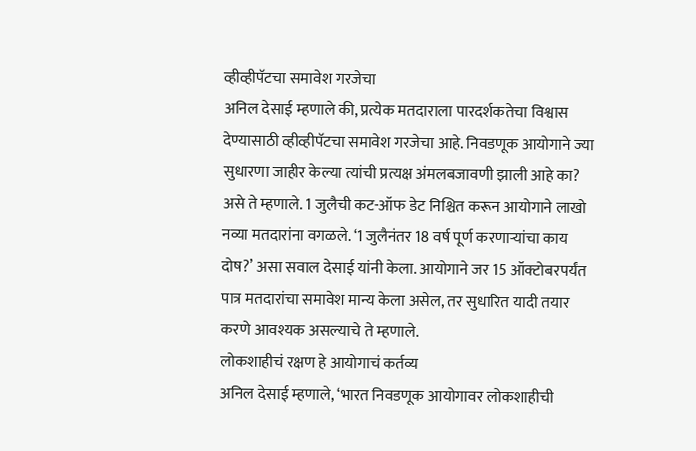व्हीव्हीपॅटचा समावेश गरजेचा
अनिल देसाई म्हणाले की, प्रत्येक मतदाराला पारदर्शकतेचा विश्वास देण्यासाठी व्हीव्हीपॅटचा समावेश गरजेचा आहे. निवडणूक आयोगाने ज्या सुधारणा जाहीर केल्या त्यांची प्रत्यक्ष अंमलबजावणी झाली आहे का? असे ते म्हणाले. 1 जुलैची कट-ऑफ डेट निश्चित करून आयोगाने लाखो नव्या मतदारांना वगळले. ‘1 जुलैनंतर 18 वर्ष पूर्ण करणाऱ्यांचा काय दोष?’ असा सवाल देसाई यांनी केला. आयोगाने जर 15 ऑक्टोबरपर्यंत पात्र मतदारांचा समावेश मान्य केला असेल, तर सुधारित यादी तयार करणे आवश्यक असल्याचे ते म्हणाले.
लोकशाहीचं रक्षण हे आयोगाचं कर्तव्य
अनिल देसाई म्हणाले, ‘भारत निवडणूक आयोगावर लोकशाहीची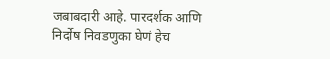जबाबदारी आहे. पारदर्शक आणि निर्दोष निवडणुका घेणं हेच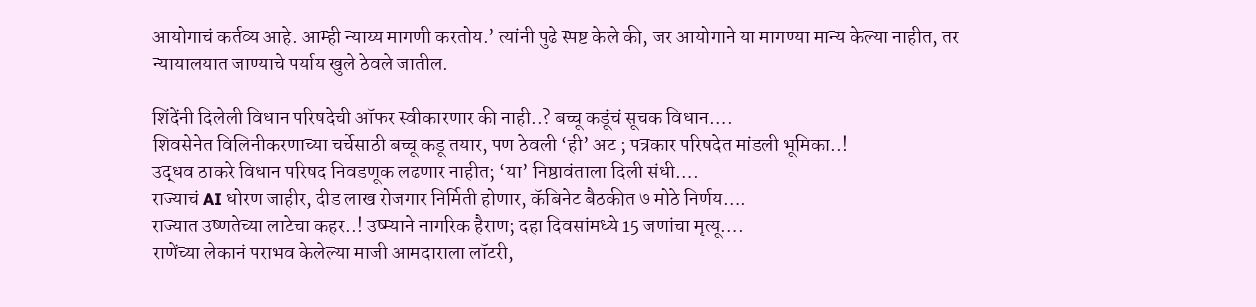आयोगाचं कर्तव्य आहे. आम्ही न्याय्य मागणी करतोय.’ त्यांनी पुढे स्पष्ट केले की, जर आयोगाने या मागण्या मान्य केल्या नाहीत, तर न्यायालयात जाण्याचे पर्याय खुले ठेवले जातील.

शिंदेंनी दिलेली विधान परिषदेची ऑफर स्वीकारणार की नाही..? बच्चू कडूंचं सूचक विधान….
शिवसेनेत विलिनीकरणाच्या चर्चेसाठी बच्चू कडू तयार, पण ठेवली ‘ही’ अट ; पत्रकार परिषदेत मांडली भूमिका..!
उद्धव ठाकरे विधान परिषद निवडणूक लढणार नाहीत; ‘या’ निष्ठावंताला दिली संधी….
राज्याचं AI धोरण जाहीर, दीड लाख रोजगार निर्मिती होणार, कॅबिनेट बैठकीत ७ मोठे निर्णय….
राज्यात उष्णतेच्या लाटेचा कहर..! उष्म्याने नागरिक हैराण; दहा दिवसांमध्ये 15 जणांचा मृत्यू….
राणेंच्या लेकानं पराभव केलेल्या माजी आमदाराला लॉटरी,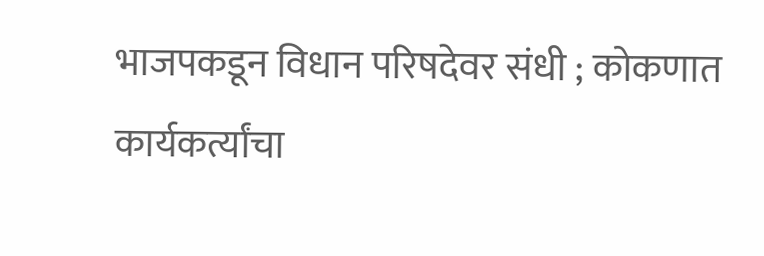भाजपकडून विधान परिषदेवर संधी ; कोकणात कार्यकर्त्यांचा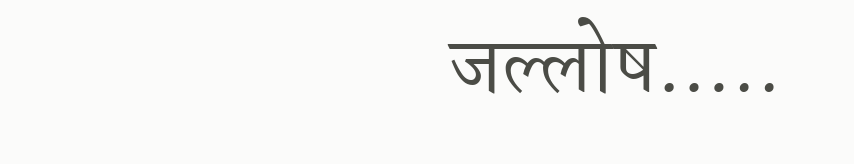जल्लोष…..